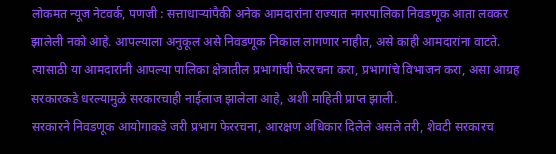लोकमत न्यूज नेटवर्क, पणजी : सत्ताधाऱ्यांपैकी अनेक आमदारांना राज्यात नगरपालिका निवडणूक आता लवकर झालेली नको आहे. आपल्याला अनुकूल असे निवडणूक निकाल लागणार नाहीत, असे काही आमदारांना वाटते. त्यासाठी या आमदारांनी आपल्या पालिका क्षेत्रातील प्रभागांची फेररचना करा, प्रभागांचे विभाजन करा, असा आग्रह सरकारकडे धरल्यामुळे सरकारचाही नाईलाज झालेला आहे, अशी माहिती प्राप्त झाली.
सरकारने निवडणूक आयोगाकडे जरी प्रभाग फेररचना, आरक्षण अधिकार दिलेले असले तरी, शेवटी सरकारच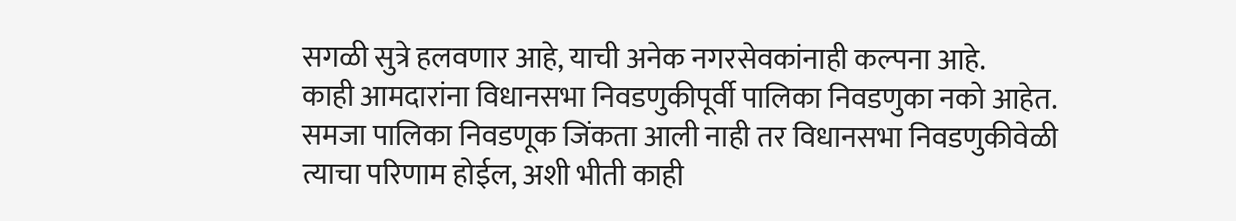सगळी सुत्रे हलवणार आहे, याची अनेक नगरसेवकांनाही कल्पना आहे.
काही आमदारांना विधानसभा निवडणुकीपूर्वी पालिका निवडणुका नको आहेत. समजा पालिका निवडणूक जिंकता आली नाही तर विधानसभा निवडणुकीवेळी त्याचा परिणाम होईल, अशी भीती काही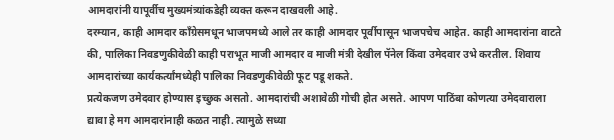आमदारांनी यापूर्वीच मुख्यमंत्र्यांकडेही व्यक्त करून दाखवली आहे.
दरम्यान, काही आमदार काँग्रेसमधून भाजपमध्ये आले तर काही आमदार पूर्वीपासून भाजपचेच आहेत. काही आमदारांना वाटते की, पालिका निवडणुकीवेळी काही पराभूत माजी आमदार व माजी मंत्री देखील पॅनेल किंवा उमेदवार उभे करतील. शिवाय आमदारांच्या कार्यकर्त्यांमध्येही पालिका निवडणुकीवेळी फूट पडू शकते.
प्रत्येकजण उमेदवार होण्यास इच्छुक असतो. आमदारांची अशावेळी गोची होत असते. आपण पाठिंबा कोणत्या उमेदवाराला द्यावा हे मग आमदारांनाही कळत नाही. त्यामुळे सध्या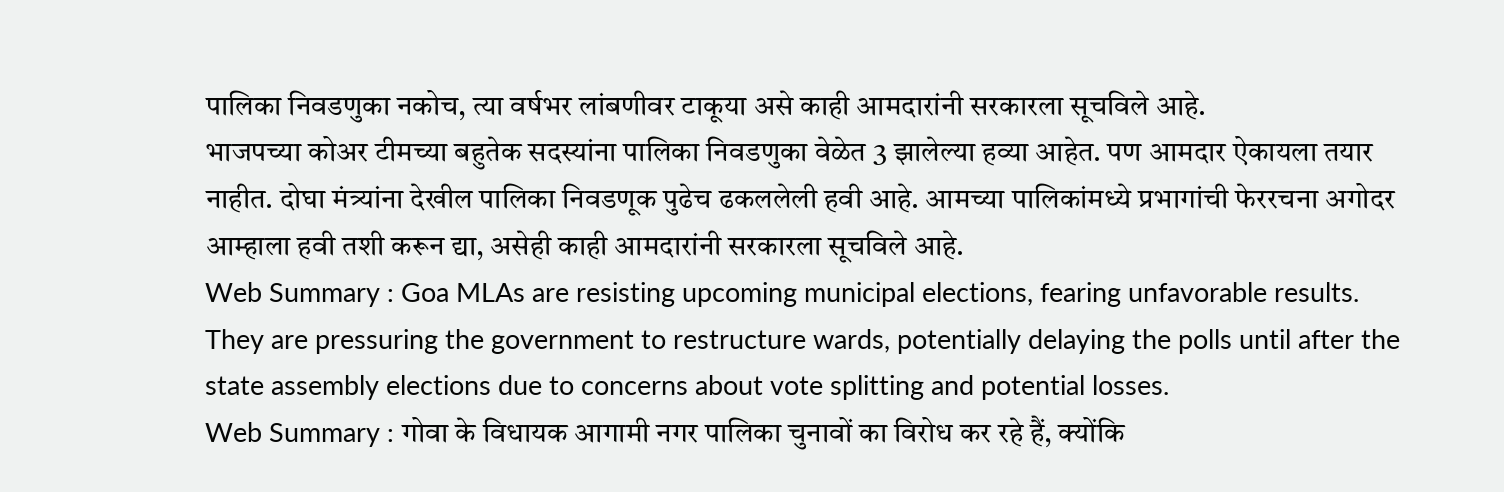पालिका निवडणुका नकोच, त्या वर्षभर लांबणीवर टाकूया असे काही आमदारांनी सरकारला सूचविले आहे.
भाजपच्या कोअर टीमच्या बहुतेक सदस्यांना पालिका निवडणुका वेळेत 3 झालेल्या हव्या आहेत. पण आमदार ऐकायला तयार नाहीत. दोघा मंत्र्यांना देखील पालिका निवडणूक पुढेच ढकललेली हवी आहे. आमच्या पालिकांमध्ये प्रभागांची फेररचना अगोदर आम्हाला हवी तशी करून द्या, असेही काही आमदारांनी सरकारला सूचविले आहे.
Web Summary : Goa MLAs are resisting upcoming municipal elections, fearing unfavorable results. They are pressuring the government to restructure wards, potentially delaying the polls until after the state assembly elections due to concerns about vote splitting and potential losses.
Web Summary : गोवा के विधायक आगामी नगर पालिका चुनावों का विरोध कर रहे हैं, क्योंकि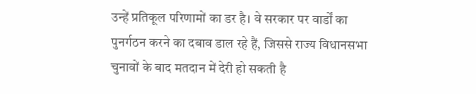उन्हें प्रतिकूल परिणामों का डर है। वे सरकार पर वार्डों का पुनर्गठन करने का दबाव डाल रहे हैं, जिससे राज्य विधानसभा चुनावों के बाद मतदान में देरी हो सकती है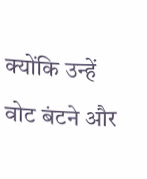क्योंकि उन्हें वोट बंटने और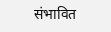संभावित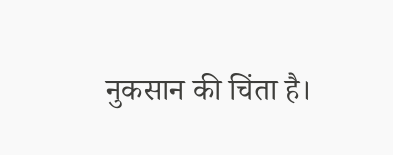नुकसान की चिंता है।